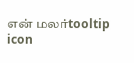என் மலர்tooltip icon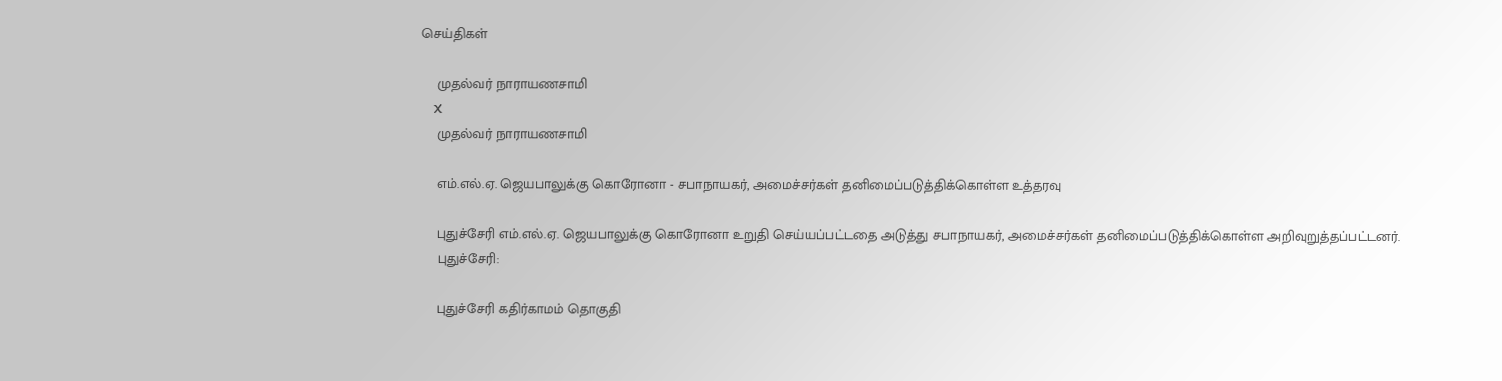செய்திகள்

    முதல்வர் நாராயணசாமி
    X
    முதல்வர் நாராயணசாமி

    எம்.எல்.ஏ. ஜெயபாலுக்கு கொரோனா - சபாநாயகர், அமைச்சர்கள் தனிமைப்படுத்திக்கொள்ள உத்தரவு

    புதுச்சேரி எம்.எல்.ஏ. ஜெயபாலுக்கு கொரோனா உறுதி செய்யப்பட்டதை அடுத்து சபாநாயகர், அமைச்சர்கள் தனிமைப்படுத்திக்கொள்ள அறிவுறுத்தப்பட்டனர்.
    புதுச்சேரி:

    புதுச்சேரி கதிர்காமம் தொகுதி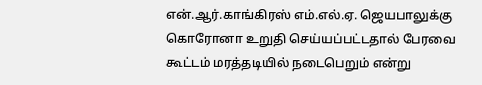என்.ஆர்.காங்கிரஸ் எம்.எல்.ஏ. ஜெயபாலுக்கு கொரோனா உறுதி செய்யப்பட்டதால் பேரவை கூட்டம் மரத்தடியில் நடைபெறும் என்று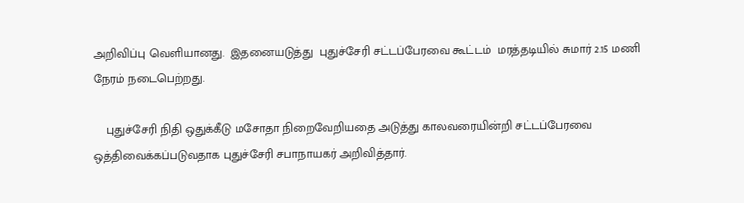அறிவிப்பு வெளியானது.  இதனையடுத்து  புதுச்சேரி சட்டப்பேரவை கூட்டம்  மரத்தடியில் சுமார் 2.15 மணி நேரம் நடைபெற்றது.

    புதுச்சேரி நிதி ஒதுக்கீடு மசோதா நிறைவேறியதை அடுத்து காலவரையின்றி சட்டப்பேரவை ஒத்திவைக்கப்படுவதாக புதுச்சேரி சபாநாயகர் அறிவித்தார்.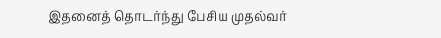இதனைத் தொடர்ந்து பேசிய முதல்வர்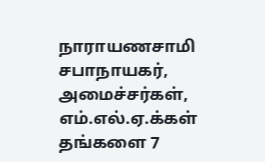நாராயணசாமி  சபாநாயகர், அமைச்சர்கள்,  எம்.எல்.ஏ.க்கள் தங்களை 7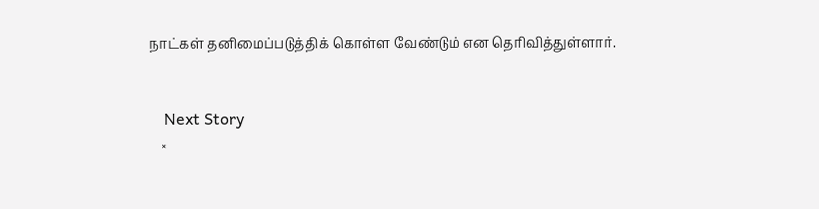நாட்கள் தனிமைப்படுத்திக் கொள்ள வேண்டும் என தெரிவித்துள்ளார்.


    Next Story
    ×